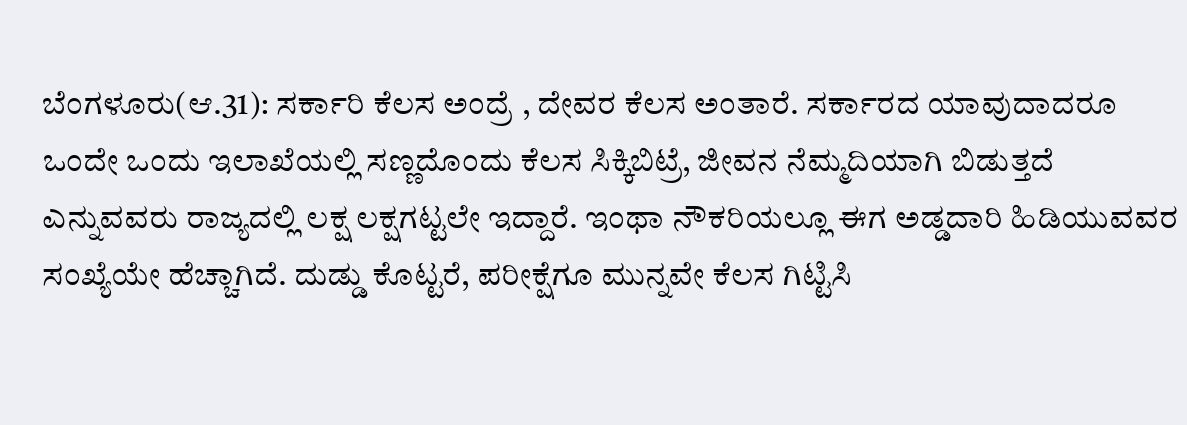ಬೆಂಗಳೂರು(ಆ.31): ಸರ್ಕಾರಿ ಕೆಲಸ ಅಂದ್ರೆ , ದೇವರ ಕೆಲಸ ಅಂತಾರೆ. ಸರ್ಕಾರದ ಯಾವುದಾದರೂ ಒಂದೇ ಒಂದು ಇಲಾಖೆಯಲ್ಲಿ ಸಣ್ಣದೊಂದು ಕೆಲಸ ಸಿಕ್ಕಿಬಿಟ್ರೆ, ಜೀವನ ನೆಮ್ಮದಿಯಾಗಿ ಬಿಡುತ್ತದೆ ಎನ್ನುವವರು ರಾಜ್ಯದಲ್ಲಿ ಲಕ್ಷ ಲಕ್ಷಗಟ್ಟಲೇ ಇದ್ದಾರೆ. ಇಂಥಾ ನೌಕರಿಯಲ್ಲೂ ಈಗ ಅಡ್ಡದಾರಿ ಹಿಡಿಯುವವರ ಸಂಖ್ಯೆಯೇ ಹೆಚ್ಚಾಗಿದೆ. ದುಡ್ಡು ಕೊಟ್ಟರೆ, ಪರೀಕ್ಷೆಗೂ ಮುನ್ನವೇ ಕೆಲಸ ಗಿಟ್ಟಿಸಿ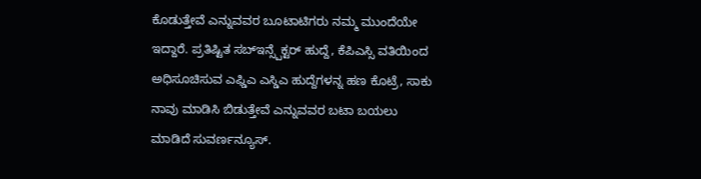ಕೊಡುತ್ತೇವೆ ಎನ್ನುವವರ ಬೂಟಾಟಿಗರು ನಮ್ಮ ಮುಂದೆಯೇ ಇದ್ದಾರೆ. ಪ್ರತಿಷ್ಟಿತ ಸಬ್ಇನ್ಸ್ಪೆಕ್ಟರ್ ಹುದ್ದೆ, ಕೆಪಿಎಸ್ಸಿ ವತಿಯಿಂದ ಅಧಿಸೂಚಿಸುವ ಎಫ್ಡಿಎ ಎಸ್ಡಿಎ ಹುದ್ದೆಗಳನ್ನ ಹಣ ಕೊಟ್ರೆ, ಸಾಕು ನಾವು ಮಾಡಿಸಿ ಬಿಡುತ್ತೇವೆ ಎನ್ನುವವರ ಬಟಾ ಬಯಲು ಮಾಡಿದೆ ಸುವರ್ಣನ್ಯೂಸ್.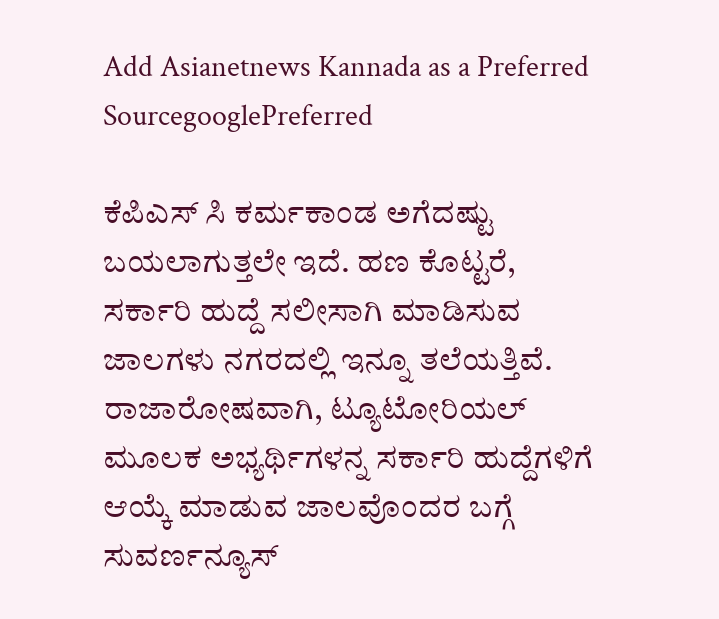Add Asianetnews Kannada as a Preferred SourcegooglePreferred

ಕೆಪಿಎಸ್ ಸಿ ಕರ್ಮಕಾಂಡ ಅಗೆದಷ್ಟು ಬಯಲಾಗುತ್ತಲೇ ಇದೆ. ಹಣ ಕೊಟ್ಟರೆ, ಸರ್ಕಾರಿ ಹುದ್ದೆ ಸಲೀಸಾಗಿ ಮಾಡಿಸುವ ಜಾಲಗಳು ನಗರದಲ್ಲಿ ಇನ್ನೂ ತಲೆಯತ್ತಿವೆ. ರಾಜಾರೋಷವಾಗಿ, ಟ್ಯೂಟೋರಿಯಲ್ ಮೂಲಕ ಅಭ್ಯರ್ಥಿಗಳನ್ನ ಸರ್ಕಾರಿ ಹುದ್ದೆಗಳಿಗೆ ಆಯ್ಕೆ ಮಾಡುವ ಜಾಲವೊಂದರ ಬಗ್ಗೆ ಸುವರ್ಣನ್ಯೂಸ್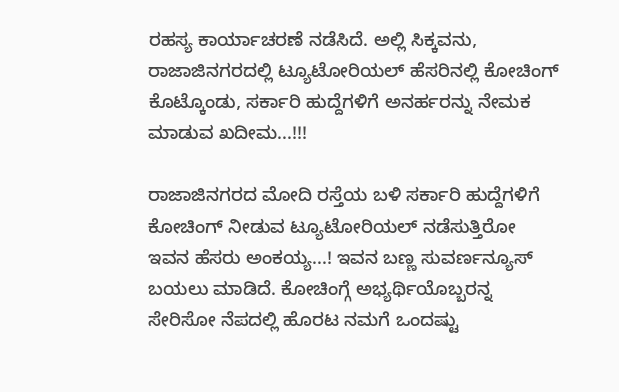ರಹಸ್ಯ ಕಾರ್ಯಾಚರಣೆ ನಡೆಸಿದೆ. ಅಲ್ಲಿ ಸಿಕ್ಕವನು, ರಾಜಾಜಿನಗರದಲ್ಲಿ ಟ್ಯೂಟೋರಿಯಲ್ ಹೆಸರಿನಲ್ಲಿ ಕೋಚಿಂಗ್ ಕೊಟ್ಕೊಂಡು, ಸರ್ಕಾರಿ ಹುದ್ದೆಗಳಿಗೆ ಅನರ್ಹರನ್ನು ನೇಮಕ ಮಾಡುವ ಖದೀಮ...!!!

ರಾಜಾಜಿನಗರದ ಮೋದಿ ರಸ್ತೆಯ ಬಳಿ ಸರ್ಕಾರಿ ಹುದ್ದೆಗಳಿಗೆ ಕೋಚಿಂಗ್ ನೀಡುವ ಟ್ಯೂಟೋರಿಯಲ್ ನಡೆಸುತ್ತಿರೋ ಇವನ ಹೆಸರು ಅಂಕಯ್ಯ...! ಇವನ ಬಣ್ಣ ಸುವರ್ಣನ್ಯೂಸ್ ಬಯಲು ಮಾಡಿದೆ. ಕೋಚಿಂಗ್ಗೆ ಅಭ್ಯರ್ಥಿಯೊಬ್ಬರನ್ನ ಸೇರಿಸೋ ನೆಪದಲ್ಲಿ ಹೊರಟ ನಮಗೆ ಒಂದಷ್ಟು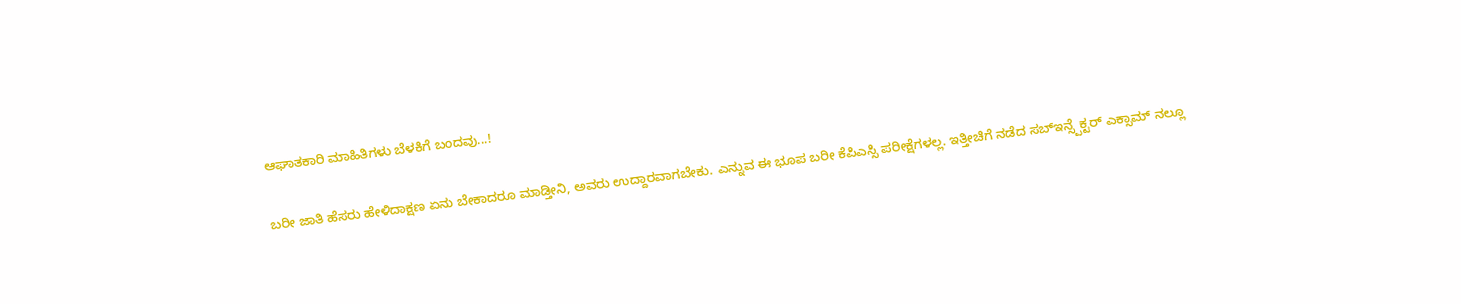ಆಘಾತಕಾರಿ ಮಾಹಿತಿಗಳು ಬೆಳಕಿಗೆ ಬಂದವು...!

ಬರೀ ಜಾತಿ ಹೆಸರು ಹೇಳಿದಾಕ್ಷಣ ಏನು ಬೇಕಾದರೂ ಮಾಡ್ತೀನಿ, ಅವರು ಉದ್ದಾರವಾಗಬೇಕು. ಎನ್ನುವ ಈ ಭೂಪ ಬರೀ ಕೆಪಿಎಸ್ಸಿ ಪರೀಕ್ಷೆಗಳಲ್ಲ. ಇತ್ತೀಚಿಗೆ ನಡೆದ ಸಬ್ಇನ್ಸ್ಪೆಕ್ಟರ್ ಎಕ್ಸಾಮ್ ನಲ್ಲೂ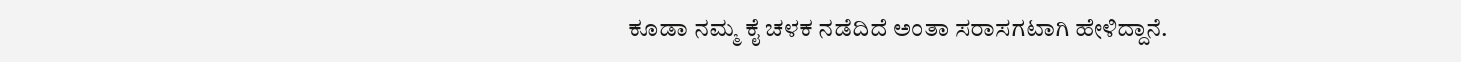ಕೂಡಾ ನಮ್ಮ ಕೈ ಚಳಕ ನಡೆದಿದೆ ಅಂತಾ ಸರಾಸಗಟಾಗಿ ಹೇಳಿದ್ದಾನೆ.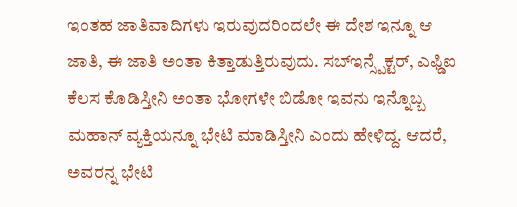ಇಂತಹ ಜಾತಿವಾದಿಗಳು ಇರುವುದರಿಂದಲೇ ಈ ದೇಶ ಇನ್ನೂ ಆ ಜಾತಿ, ಈ ಜಾತಿ ಅಂತಾ ಕಿತ್ತಾಡುತ್ತಿರುವುದು. ಸಬ್ಇನ್ಸ್ಪೆಕ್ಟರ್, ಎಫ್ಡಿಐ ಕೆಲಸ ಕೊಡಿಸ್ತೀನಿ ಅಂತಾ ಭೋಗಳೇ ಬಿಡೋ ಇವನು ಇನ್ನೊಬ್ಬ ಮಹಾನ್ ವ್ಯಕ್ತಿಯನ್ನೂ ಭೇಟಿ ಮಾಡಿಸ್ತೀನಿ ಎಂದು ಹೇಳಿದ್ದ. ಆದರೆ, ಅವರನ್ನ ಭೇಟಿ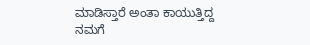ಮಾಡಿಸ್ತಾರೆ ಅಂತಾ ಕಾಯುತ್ತಿದ್ದ ನಮಗೆ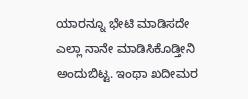ಯಾರನ್ನೂ ಭೇಟಿ ಮಾಡಿಸದೇ ಎಲ್ಲಾ ನಾನೇ ಮಾಡಿಸಿಕೊಡ್ತೀನಿ ಅಂದುಬಿಟ್ಟ. ಇಂಥಾ ಖದೀಮರ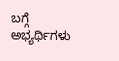ಬಗ್ಗೆ ಅಭ್ಯರ್ಥಿಗಳು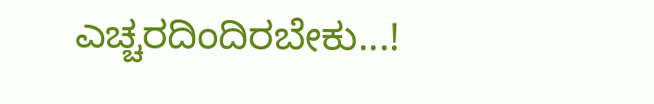ಎಚ್ಚರದಿಂದಿರಬೇಕು...!